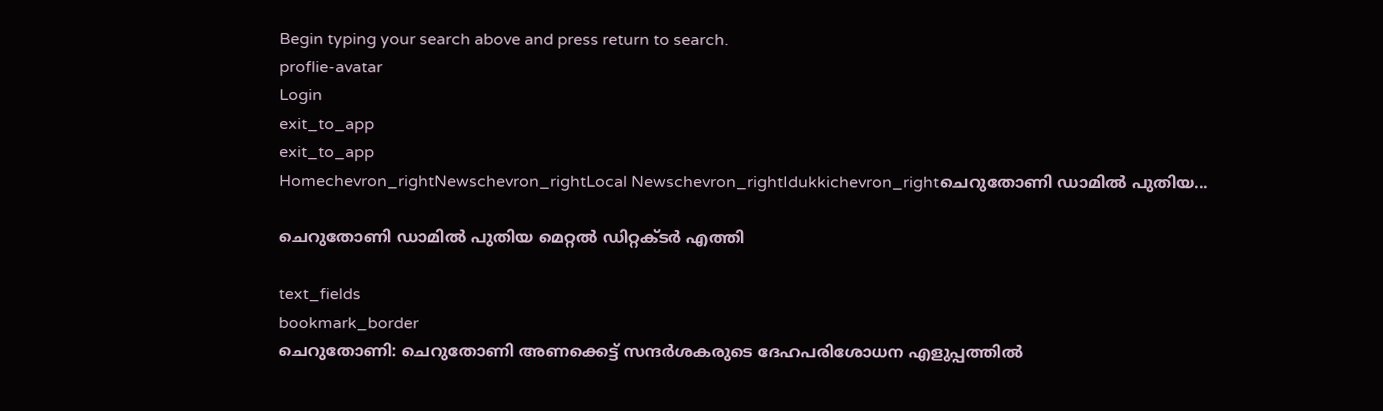Begin typing your search above and press return to search.
proflie-avatar
Login
exit_to_app
exit_to_app
Homechevron_rightNewschevron_rightLocal Newschevron_rightIdukkichevron_rightചെറുതോണി ഡാമിൽ പുതിയ...

ചെറുതോണി ഡാമിൽ പുതിയ മെറ്റൽ ഡിറ്റക്ടർ എത്തി

text_fields
bookmark_border
ചെറുതോണി: ചെറുതോണി അണക്കെട്ട് സന്ദർശകരുടെ ദേഹപരിശോധന എളുപ്പത്തിൽ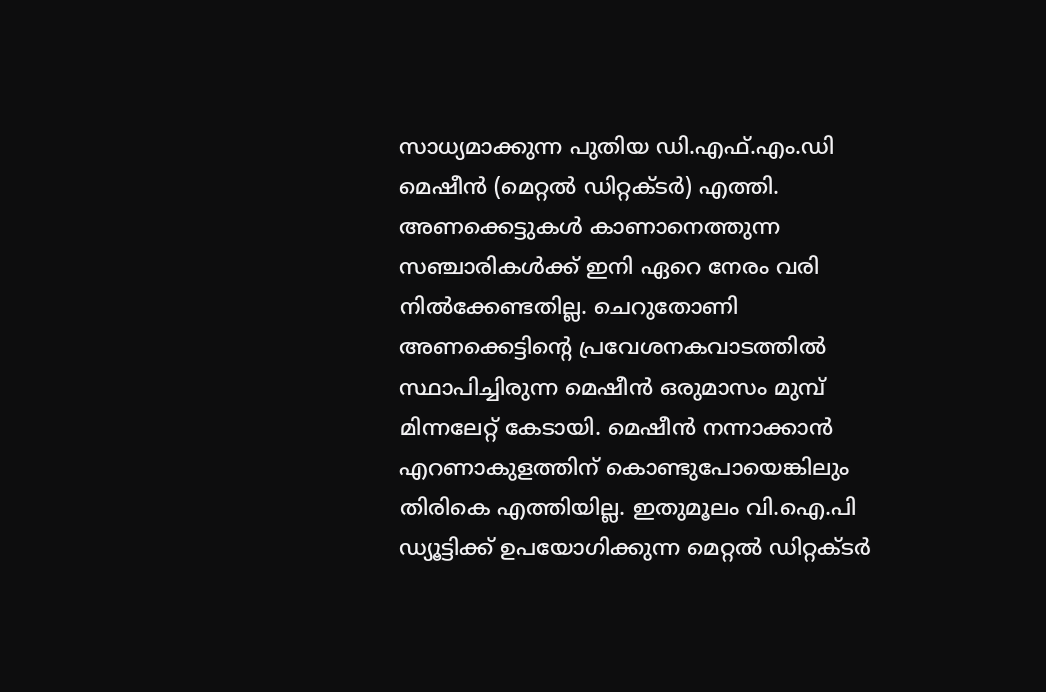സാധ്യമാക്കുന്ന പുതിയ ഡി.എഫ്.എം.ഡി മെഷീൻ (മെറ്റൽ ഡിറ്റക്ടർ) എത്തി. അണക്കെട്ടുകൾ കാണാനെത്തുന്ന സഞ്ചാരികൾക്ക് ഇനി ഏറെ നേരം വരി നിൽക്കേണ്ടതില്ല. ചെറുതോണി അണക്കെട്ടിന്‍റെ പ്രവേശനകവാടത്തിൽ സ്ഥാപിച്ചിരുന്ന മെഷീൻ ഒരുമാസം മുമ്പ് മിന്നലേറ്റ് കേടായി. മെഷീൻ നന്നാക്കാൻ എറണാകുളത്തിന് കൊണ്ടുപോയെങ്കിലും തിരികെ എത്തിയില്ല. ഇതുമൂലം വി.ഐ.പി ഡ്യൂട്ടിക്ക് ഉപയോഗിക്കുന്ന മെറ്റൽ ഡിറ്റക്ടർ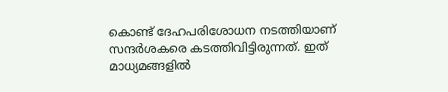കൊണ്ട് ദേഹപരിശോധന നടത്തിയാണ് സന്ദർശകരെ കടത്തിവിട്ടിരുന്നത്. ഇത് മാധ്യമങ്ങളിൽ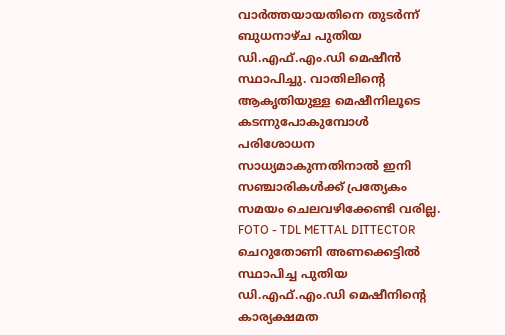വാർത്തയായതിനെ തുടർന്ന് ബുധനാഴ്ച പുതിയ ഡി.എഫ്.എം.ഡി മെഷീൻ സ്ഥാപിച്ചു. വാതിലിന്‍റെ ആകൃതിയുള്ള മെഷീനിലൂടെ കടന്നുപോകുമ്പോൾ പരിശോധന സാധ്യമാകുന്നതിനാൽ ഇനി സഞ്ചാരികൾക്ക് പ്രത്യേകം സമയം ചെലവഴിക്കേണ്ടി വരില്ല. FOTO - TDL METTAL DITTECTOR ചെറുതോണി അണക്കെട്ടിൽ സ്ഥാപിച്ച പുതിയ ഡി.എഫ്.എം.ഡി മെഷീനിന്‍റെ കാര്യക്ഷമത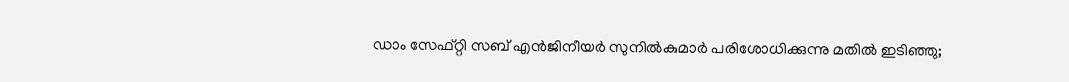ഡാം സേഫ്റ്റി സബ് എൻജിനീയർ സുനിൽകുമാർ പരിശോധിക്കുന്നു മതിൽ ഇടിഞ്ഞു;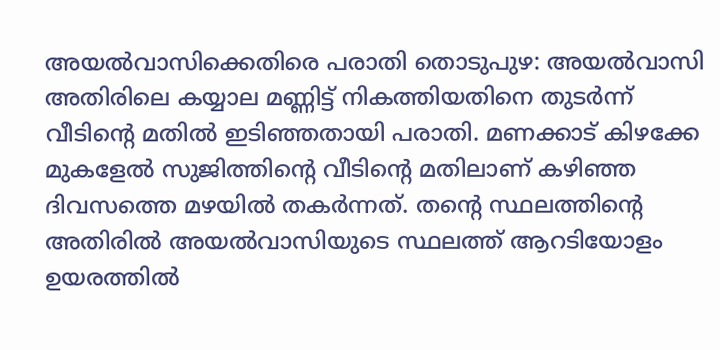അയൽവാസിക്കെതിരെ പരാതി തൊടുപുഴ: അയൽവാസി അതിരിലെ കയ്യാല മണ്ണിട്ട് നികത്തിയതിനെ തുടര്‍ന്ന് വീടിന്‍റെ മതില്‍ ഇടിഞ്ഞതായി പരാതി. മണക്കാട് കിഴക്കേ മുകളേല്‍ സുജിത്തിന്‍റെ വീടിന്റെ മതിലാണ് കഴിഞ്ഞ ദിവസത്തെ മഴയില്‍ തകര്‍ന്നത്. തന്‍റെ സ്ഥലത്തിന്റെ അതിരില്‍ അയൽവാസിയുടെ സ്ഥലത്ത് ആറടിയോളം ഉയരത്തില്‍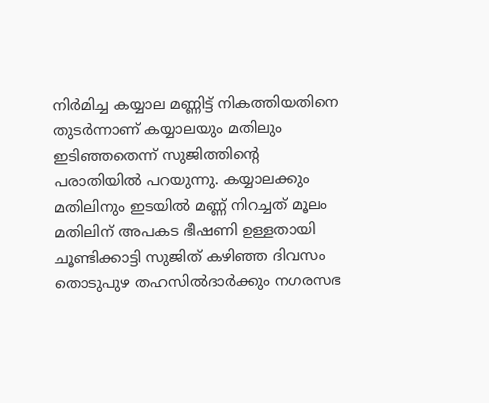നിര്‍മിച്ച കയ്യാല മണ്ണിട്ട് നികത്തിയതിനെ തുടര്‍ന്നാണ് കയ്യാലയും മതിലും ഇടിഞ്ഞതെന്ന് സുജിത്തിന്റെ പരാതിയില്‍ പറയുന്നു. കയ്യാലക്കും മതിലിനും ഇടയില്‍ മണ്ണ് നിറച്ചത് മൂലം മതിലിന് അപകട ഭീഷണി ഉള്ളതായി ചൂണ്ടിക്കാട്ടി സുജിത് കഴിഞ്ഞ ദിവസം തൊടുപുഴ തഹസില്‍ദാര്‍ക്കും നഗരസഭ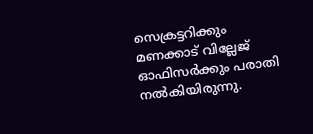സെക്രട്ടറിക്കും മണക്കാട് വില്ലേജ് ഓഫിസര്‍ക്കും പരാതി നല്‍കിയിരുന്നു.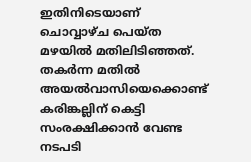ഇതിനിടെയാണ് ചൊവ്വാഴ്ച പെയ്ത മഴയില്‍ മതിലിടിഞ്ഞത്. തകര്‍ന്ന മതില്‍ അയൽവാസിയെക്കൊണ്ട് കരിങ്കല്ലിന് കെട്ടി സംരക്ഷിക്കാൻ വേണ്ട നടപടി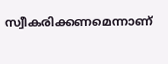സ്വീകരിക്കണമെന്നാണ്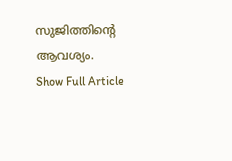സുജിത്തിന്‍റെ ആവശ്യം.
Show Full Article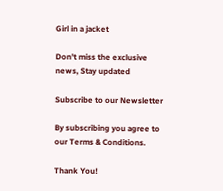Girl in a jacket

Don't miss the exclusive news, Stay updated

Subscribe to our Newsletter

By subscribing you agree to our Terms & Conditions.

Thank You!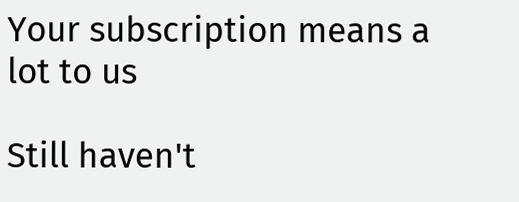Your subscription means a lot to us

Still haven't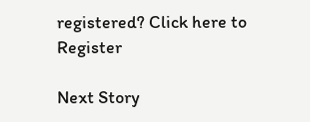registered? Click here to Register

Next Story